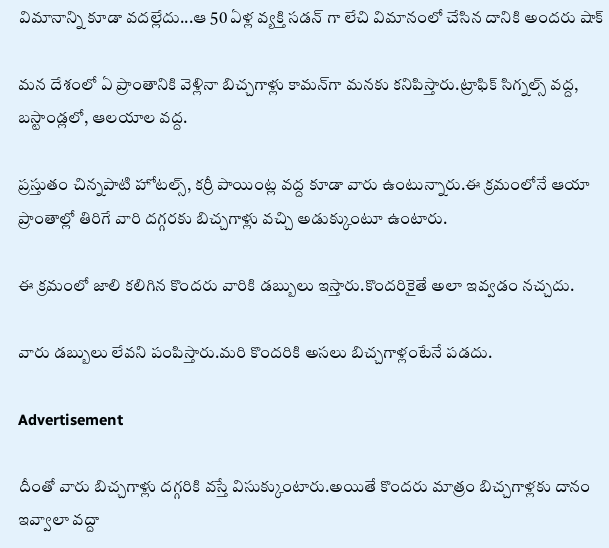విమానాన్ని కూడా వదల్లేదు...ఆ 50 ఏళ్ల వ్యక్తి సడన్ గా లేచి విమానంలో చేసిన దానికి అందరు షాక్

మన దేశంలో ఏ ప్రాంతానికి వెళ్లినా బిచ్చగాళ్లు కామన్‌గా మనకు కనిపిస్తారు.ట్రాఫిక్‌ సిగ్నల్స్ వద్ద, బస్టాండ్లలో, ఆలయాల వద్ద.

ప్రస్తుతం చిన్నపాటి హోటల్స్‌, కర్రీ పాయింట్ల వద్ద కూడా వారు ఉంటున్నారు.ఈ క్రమంలోనే ఆయా ప్రాంతాల్లో తిరిగే వారి దగ్గరకు బిచ్చగాళ్లు వచ్చి అడుక్కుంటూ ఉంటారు.

ఈ క్రమంలో జాలి కలిగిన కొందరు వారికి డబ్బులు ఇస్తారు.కొందరికైతే అలా ఇవ్వడం నచ్చదు.

వారు డబ్బులు లేవని పంపిస్తారు.మరి కొందరికి అసలు బిచ్చగాళ్లంటేనే పడదు.

Advertisement

దీంతో వారు బిచ్చగాళ్లు దగ్గరికి వస్తే విసుక్కుంటారు.అయితే కొందరు మాత్రం బిచ్చగాళ్లకు దానం ఇవ్వాలా వద్దా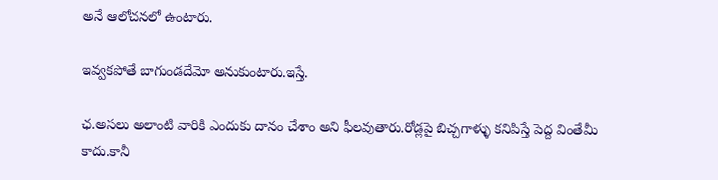అనే ఆలోచనలో ఉంటారు.

ఇవ్వకపోతే బాగుండదేమో అనుకుంటారు.ఇస్తే.

ఛ.అసలు అలాంటి వారికి ఎందుకు దానం చేశాం అని ఫీలవుతారు.రోడ్లపై బిచ్చగాళ్ళు కనిపిస్తే పెద్ద వింతేమీ కాదు.కానీ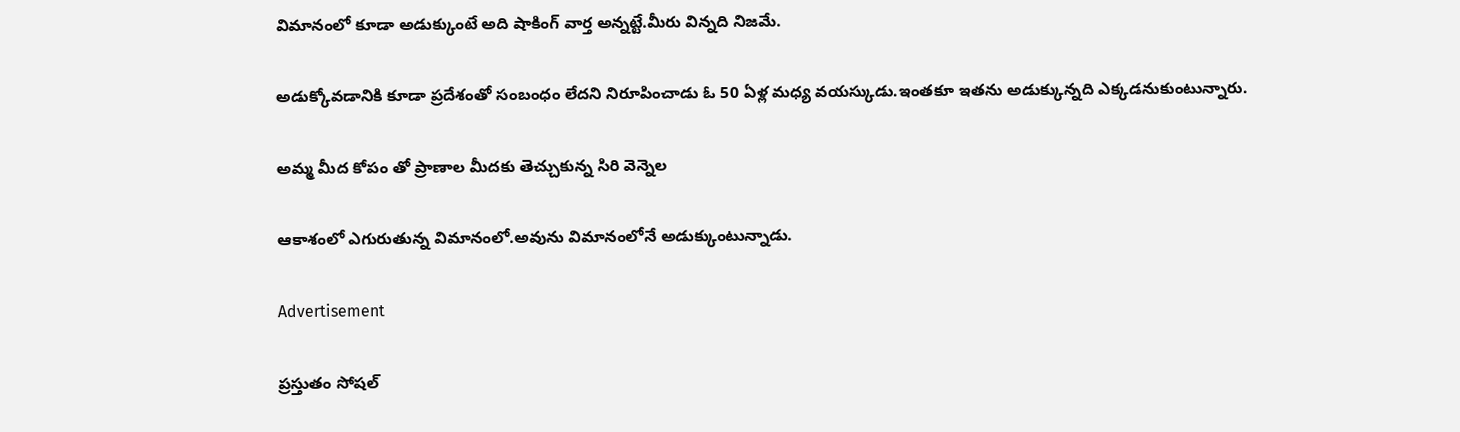విమానంలో కూడా అడుక్కుంటే అది షాకింగ్ వార్త అన్నట్టే.మీరు విన్నది నిజమే.

అడుక్కోవడానికి కూడా ప్రదేశంతో సంబంధం లేదని నిరూపించాడు ఓ 50 ఏళ్ల మధ్య వయస్కుడు.ఇంతకూ ఇతను అడుక్కున్నది ఎక్కడనుకుంటున్నారు.

అమ్మ మీద కోపం తో ప్రాణాల మీదకు తెచ్చుకున్న సిరి వెన్నెల

ఆకాశంలో ఎగురుతున్న విమానంలో.అవును విమానంలోనే అడుక్కుంటున్నాడు.

Advertisement

ప్రస్తుతం సోషల్‌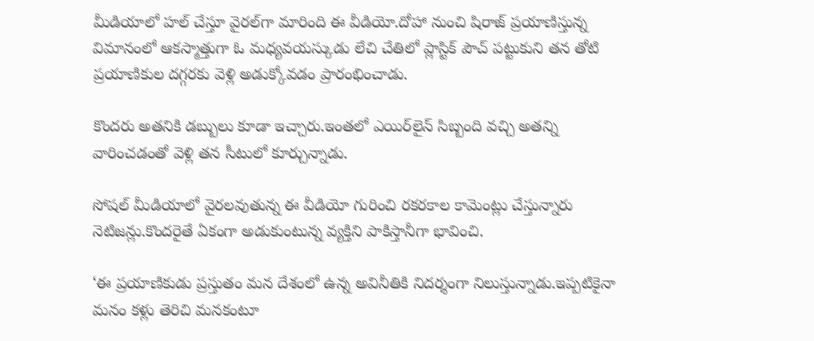మీడియాలో హల్‌ చేస్తూ వైరల్‌గా మారింది ఈ వీడియో.దోహా నుంచి షిరాజ్‌ ప్రయాణిస్తున్న విమానంలో ఆకస్మాత్తుగా ఓ మధ్యవయస్కుడు లేచి చేతిలో ప్లాస్టిక్‌ పౌచ్‌ పట్టుకుని తన తోటి ప్రయాణికుల దగ్గరకు వెళ్లి అడుక్కోవడం ప్రారంభించాడు.

కొందరు అతనికి డబ్బులు కూడా ఇచ్చారు.ఇంతలో ఎయిర్‌లైన్‌ సిబ్బంది వచ్చి అతన్ని వారించడంతో వెళ్లి తన సీటులో కూర్చున్నాడు.

సోషల్‌ మీడియాలో వైరలవుతున్న ఈ వీడియో గురించి రకరకాల కామెంట్లు చేస్తున్నారు నెటిజన్లు.కొందరైతే ఏకంగా అడుకుంటున్న వ్యక్తిని పాకిస్తానీగా భావించి.

‘ఈ ప్రయాణికుడు ప్రస్తుతం మన దేశంలో ఉన్న అవినీతికి నిదర్శంగా నిలుస్తున్నాడు.ఇప్పటికైనా మనం కళ్లు తెరిచి మనకంటూ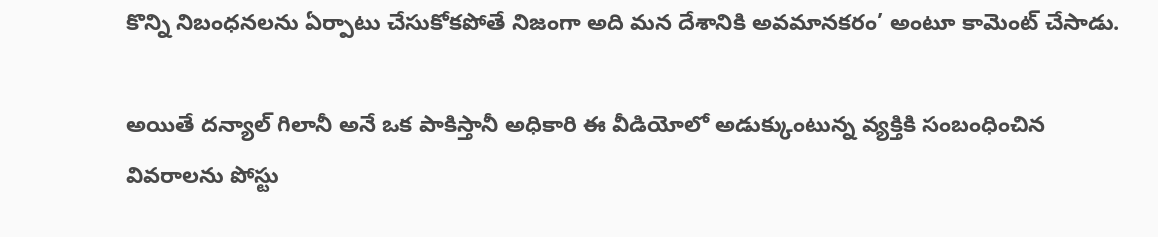కొన్ని నిబంధనలను ఏర్పాటు చేసుకోకపోతే నిజంగా అది మన దేశానికి అవమానకరం’ అంటూ కామెంట్‌ చేసాడు.

అయితే దన్యాల్‌ గిలానీ అనే ఒక పాకిస్తానీ అధికారి ఈ వీడియోలో అడుక్కుంటున్న వ్యక్తికి సంబంధించిన వివరాలను పోస్టు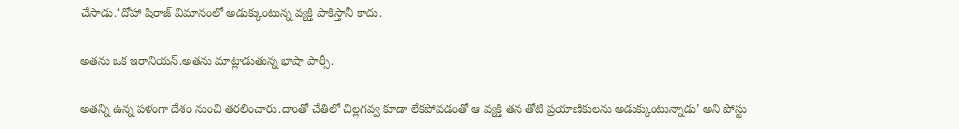చేసాడు.‘దోహా షిరాజ్‌ విమానంలో అడుక్కుంటున్న వ్యక్తి పాకిస్తానీ కాదు.

అతను ఒక ఇరానియన్‌.అతను మాట్లాడుతున్న భాషా పార్సీ.

అతన్ని ఉన్న పళంగా దేశం నుంచి తరలించారు.దాంతో చేతిలో చిల్లగవ్వ కూడా లేకపోవడంతో ఆ వ్యక్తి తన తోటి ప్రయాణికులను అడుక్కుంటున్నాడు’ అని పోస్టు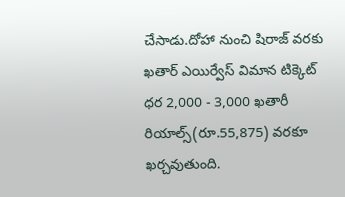చేసాడు.దోహా నుంచి షిరాజ్ వరకు ఖతార్ ఎయిర్వేస్ విమాన టిక్కెట్ ధర 2,000 - 3,000 ఖతారీ రియాల్స్‌(రూ.55,875) వరకూ ఖర్చవుతుంది.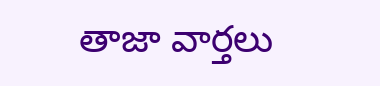తాజా వార్తలు